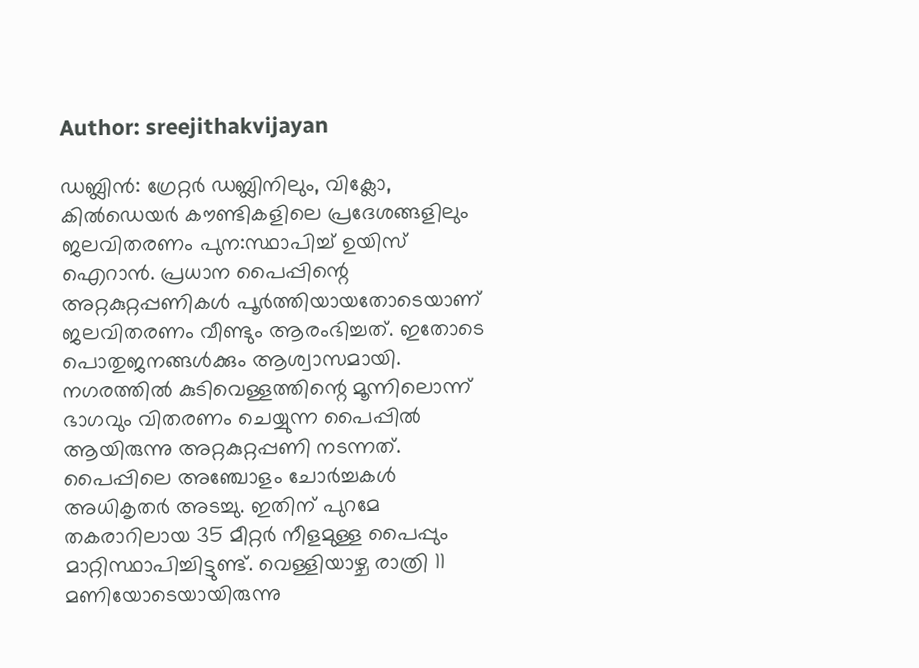Author: sreejithakvijayan

ഡബ്ലിൻ: ഗ്രേറ്റർ ഡബ്ലിനിലും, വിക്ലോ, കിൽഡെയർ കൗണ്ടികളിലെ പ്രദേശങ്ങളിലും ജലവിതരണം പുന:സ്ഥാപിച്ച് ഉയിസ് ഐറാൻ. പ്രധാന പൈപ്പിന്റെ അറ്റകുറ്റപ്പണികൾ പൂർത്തിയായതോടെയാണ് ജലവിതരണം വീണ്ടും ആരംഭിച്ചത്. ഇതോടെ പൊതുജനങ്ങൾക്കും ആശ്വാസമായി. നഗരത്തിൽ കുടിവെള്ളത്തിന്റെ മൂന്നിലൊന്ന് ഭാഗവും വിതരണം ചെയ്യുന്ന പൈപ്പിൽ ആയിരുന്നു അറ്റകുറ്റപ്പണി നടന്നത്. പൈപ്പിലെ അഞ്ചോളം ചോർച്ചകൾ അധികൃതർ അടച്ചു. ഇതിന് പുറമേ തകരാറിലായ 35 മീറ്റർ നീളമുള്ള പൈപ്പും മാറ്റിസ്ഥാപിച്ചിട്ടുണ്ട്. വെള്ളിയാഴ്ച രാത്രി 11 മണിയോടെയായിരുന്നു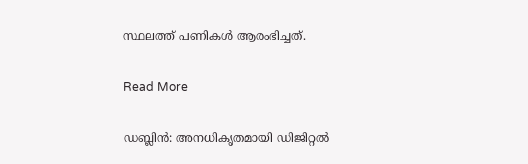സ്ഥലത്ത് പണികൾ ആരംഭിച്ചത്.

Read More

ഡബ്ലിൻ: അനധികൃതമായി ഡിജിറ്റൽ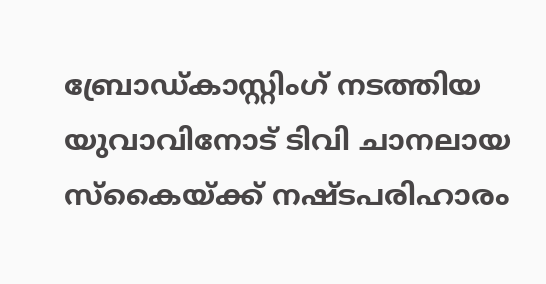ബ്രോഡ്കാസ്റ്റിംഗ് നടത്തിയ യുവാവിനോട് ടിവി ചാനലായ സ്‌കൈയ്ക്ക് നഷ്ടപരിഹാരം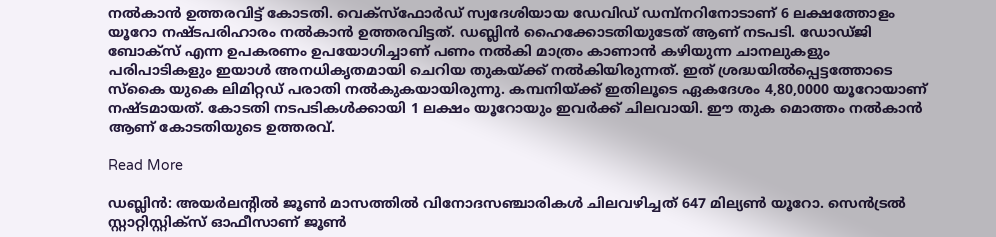നൽകാൻ ഉത്തരവിട്ട് കോടതി. വെക്‌സ്‌ഫോർഡ് സ്വദേശിയായ ഡേവിഡ് ഡമ്പ്‌നറിനോടാണ് 6 ലക്ഷത്തോളം യൂറോ നഷ്ടപരിഹാരം നൽകാൻ ഉത്തരവിട്ടത്. ഡബ്ലിൻ ഹൈക്കോടതിയുടേത് ആണ് നടപടി. ഡോഡ്ജി ബോക്‌സ് എന്ന ഉപകരണം ഉപയോഗിച്ചാണ് പണം നൽകി മാത്രം കാണാൻ കഴിയുന്ന ചാനലുകളും പരിപാടികളും ഇയാൾ അനധികൃതമായി ചെറിയ തുകയ്ക്ക് നൽകിയിരുന്നത്. ഇത് ശ്രദ്ധയിൽപ്പെട്ടത്തോടെ സ്‌കൈ യുകെ ലിമിറ്റഡ് പരാതി നൽകുകയായിരുന്നു. കമ്പനിയ്ക്ക് ഇതിലൂടെ ഏകദേശം 4,80,0000 യൂറോയാണ് നഷ്ടമായത്. കോടതി നടപടികൾക്കായി 1 ലക്ഷം യൂറോയും ഇവർക്ക് ചിലവായി. ഈ തുക മൊത്തം നൽകാൻ ആണ് കോടതിയുടെ ഉത്തരവ്.

Read More

ഡബ്ലിൻ: അയർലന്റിൽ ജൂൺ മാസത്തിൽ വിനോദസഞ്ചാരികൾ ചിലവഴിച്ചത് 647 മില്യൺ യൂറോ. സെൻട്രൽ സ്റ്റാറ്റിസ്റ്റിക്‌സ് ഓഫീസാണ് ജൂൺ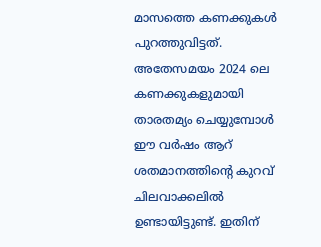മാസത്തെ കണക്കുകൾ പുറത്തുവിട്ടത്. അതേസമയം 2024 ലെ കണക്കുകളുമായി താരതമ്യം ചെയ്യുമ്പോൾ ഈ വർഷം ആറ് ശതമാനത്തിന്റെ കുറവ് ചിലവാക്കലിൽ ഉണ്ടായിട്ടുണ്ട്. ഇതിന്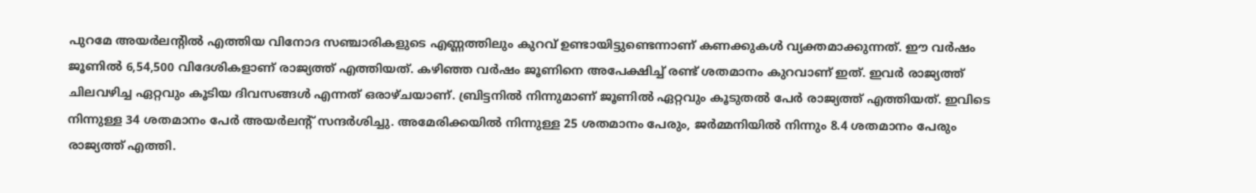പുറമേ അയർലന്റിൽ എത്തിയ വിനോദ സഞ്ചാരികളുടെ എണ്ണത്തിലും കുറവ് ഉണ്ടായിട്ടുണ്ടെന്നാണ് കണക്കുകൾ വ്യക്തമാക്കുന്നത്. ഈ വർഷം ജൂണിൽ 6,54,500 വിദേശികളാണ് രാജ്യത്ത് എത്തിയത്. കഴിഞ്ഞ വർഷം ജൂണിനെ അപേക്ഷിച്ച് രണ്ട് ശതമാനം കുറവാണ് ഇത്. ഇവർ രാജ്യത്ത് ചിലവഴിച്ച ഏറ്റവും കൂടിയ ദിവസങ്ങൾ എന്നത് ഒരാഴ്ചയാണ്. ബ്രിട്ടനിൽ നിന്നുമാണ് ജൂണിൽ ഏറ്റവും കൂടുതൽ പേർ രാജ്യത്ത് എത്തിയത്. ഇവിടെ നിന്നുള്ള 34 ശതമാനം പേർ അയർലന്റ് സന്ദർശിച്ചു. അമേരിക്കയിൽ നിന്നുള്ള 25 ശതമാനം പേരും, ജർമ്മനിയിൽ നിന്നും 8.4 ശതമാനം പേരും രാജ്യത്ത് എത്തി.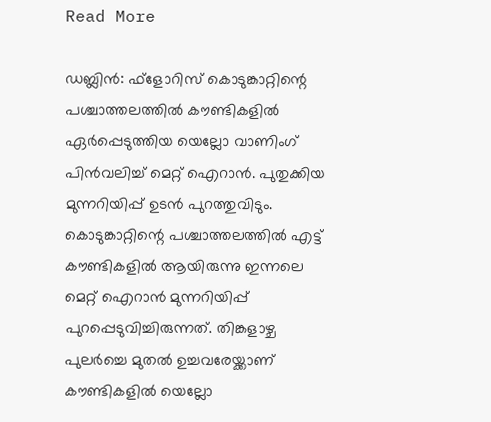Read More

ഡബ്ലിൻ: ഫ്‌ളോറിസ് കൊടുങ്കാറ്റിന്റെ പശ്ചാത്തലത്തിൽ കൗണ്ടികളിൽ ഏർപ്പെടുത്തിയ യെല്ലോ വാണിംഗ് പിൻവലിച്ച് മെറ്റ് ഐറാൻ. പുതുക്കിയ മുന്നറിയിപ്പ് ഉടൻ പുറത്തുവിടും. കൊടുങ്കാറ്റിന്റെ പശ്ചാത്തലത്തിൽ എട്ട് കൗണ്ടികളിൽ ആയിരുന്നു ഇന്നലെ മെറ്റ് ഐറാൻ മുന്നറിയിപ്പ് പുറപ്പെടുവിച്ചിരുന്നത്. തിങ്കളാഴ്ച പുലർച്ചെ മുതൽ ഉച്ചവരേയ്ക്കാണ് കൗണ്ടികളിൽ യെല്ലോ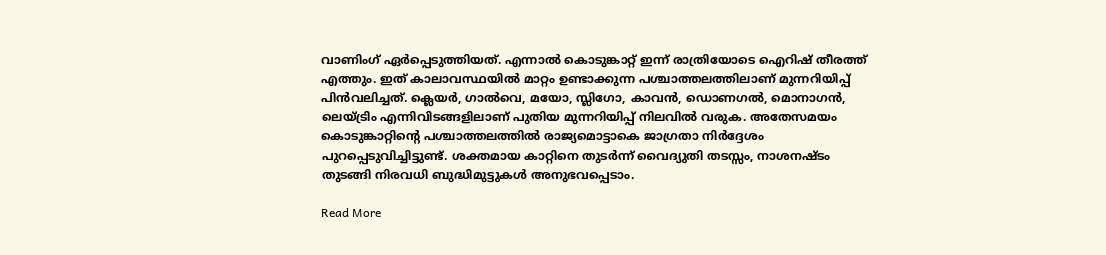വാണിംഗ് ഏർപ്പെടുത്തിയത്. എന്നാൽ കൊടുങ്കാറ്റ് ഇന്ന് രാത്രിയോടെ ഐറിഷ് തീരത്ത് എത്തും. ഇത് കാലാവസ്ഥയിൽ മാറ്റം ഉണ്ടാക്കുന്ന പശ്ചാത്തലത്തിലാണ് മുന്നറിയിപ്പ് പിൻവലിച്ചത്. ക്ലെയർ, ഗാൽവെ, മയോ, സ്ലിഗോ, കാവൻ, ഡൊണഗൽ, മൊനാഗൻ, ലെയ്ട്രിം എന്നിവിടങ്ങളിലാണ് പുതിയ മുന്നറിയിപ്പ് നിലവിൽ വരുക. അതേസമയം കൊടുങ്കാറ്റിന്റെ പശ്ചാത്തലത്തിൽ രാജ്യമൊട്ടാകെ ജാഗ്രതാ നിർദ്ദേശം പുറപ്പെടുവിച്ചിട്ടുണ്ട്. ശക്തമായ കാറ്റിനെ തുടർന്ന് വൈദ്യുതി തടസ്സം, നാശനഷ്ടം തുടങ്ങി നിരവധി ബുദ്ധിമുട്ടുകൾ അനുഭവപ്പെടാം.

Read More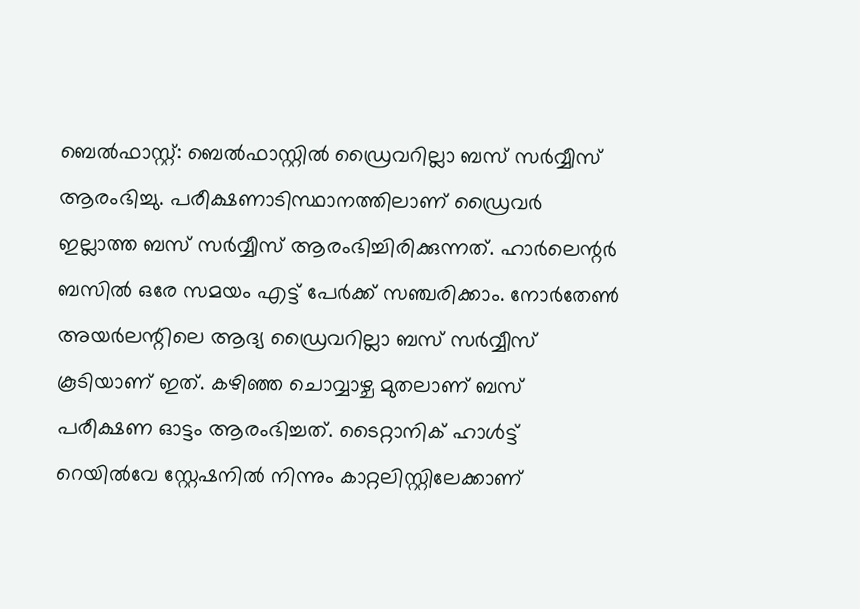ബെൽഫാസ്റ്റ്: ബെൽഫാസ്റ്റിൽ ഡ്രൈവറില്ലാ ബസ് സർവ്വീസ് ആരംഭിച്ചു. പരീക്ഷണാടിസ്ഥാനത്തിലാണ് ഡ്രൈവർ ഇല്ലാത്ത ബസ് സർവ്വീസ് ആരംഭിച്ചിരിക്കുന്നത്. ഹാർലെന്റർ ബസിൽ ഒരേ സമയം എട്ട് പേർക്ക് സഞ്ചരിക്കാം. നോർതേൺ അയർലന്റിലെ ആദ്യ ഡ്രൈവറില്ലാ ബസ് സർവ്വീസ് കൂടിയാണ് ഇത്. കഴിഞ്ഞ ചൊവ്വാഴ്ച മുതലാണ് ബസ് പരീക്ഷണ ഓട്ടം ആരംഭിച്ചത്. ടൈറ്റാനിക് ഹാൾട്ട് റെയിൽവേ സ്റ്റേഷനിൽ നിന്നും കാറ്റലിസ്റ്റിലേക്കാണ്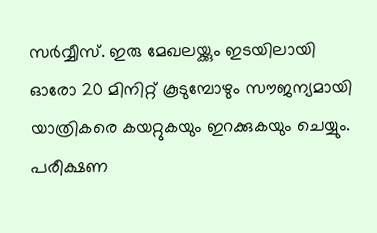സർവ്വീസ്. ഇരു മേഖലയ്ക്കും ഇടയിലായി ഓരോ 20 മിനിറ്റ് കൂടുമ്പോഴും സൗജന്യമായി യാത്രികരെ കയറ്റുകയും ഇറക്കുകയും ചെയ്യും. പരീക്ഷണ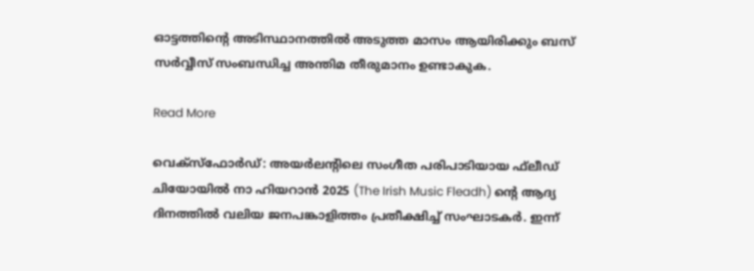ഓട്ടത്തിന്റെ അടിസ്ഥാനത്തിൽ അടുത്ത മാസം ആയിരിക്കും ബസ് സർവ്വീസ് സംബന്ധിച്ച അന്തിമ തീരുമാനം ഉണ്ടാകുക.

Read More

വെക്‌സ്‌ഫോർഡ്: അയർലന്റിലെ സംഗീത പരിപാടിയായ ഫ്‌ലീഡ് ചിയോയിൽ നാ ഹിയറാൻ 2025 (The Irish Music Fleadh) ന്റെ ആദ്യ ദിനത്തിൽ വലിയ ജനപങ്കാളിത്തം പ്രതീക്ഷിച്ച് സംഘാടകർ. ഇന്ന്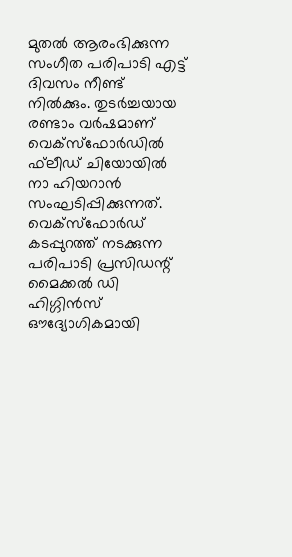മുതൽ ആരംഭിക്കുന്ന സംഗീത പരിപാടി എട്ട് ദിവസം നീണ്ട് നിൽക്കും. തുടർച്ചയായ രണ്ടാം വർഷമാണ് വെക്‌സ്‌ഫോർഡിൽ ഫ്‌ലീഡ് ചിയോയിൽ നാ ഹിയറാൻ സംഘടിപ്പിക്കുന്നത്. വെക്‌സ്‌ഫോർഡ് കടപ്പുറത്ത് നടക്കുന്ന പരിപാടി പ്രസിഡന്റ് മൈക്കൽ ഡി ഹിഗ്ഗിൻസ് ഔദ്യോഗികമായി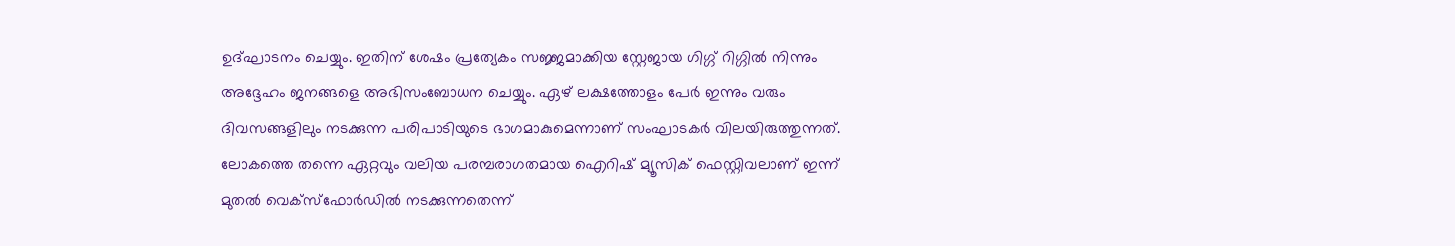ഉദ്ഘാടനം ചെയ്യും. ഇതിന് ശേഷം പ്രത്യേകം സജ്ജമാക്കിയ സ്റ്റേജായ ഗിഗ്ഗ് റിഗ്ഗിൽ നിന്നും അദ്ദേഹം ജനങ്ങളെ അഭിസംബോധന ചെയ്യും. ഏഴ് ലക്ഷത്തോളം പേർ ഇന്നും വരും ദിവസങ്ങളിലും നടക്കുന്ന പരിപാടിയുടെ ഭാഗമാകുമെന്നാണ് സംഘാടകർ വിലയിരുത്തുന്നത്. ലോകത്തെ തന്നെ ഏറ്റവും വലിയ പരമ്പരാഗതമായ ഐറിഷ് മ്യൂസിക് ഫെസ്റ്റിവലാണ് ഇന്ന് മുതൽ വെക്‌സ്‌ഫോർഡിൽ നടക്കുന്നതെന്ന്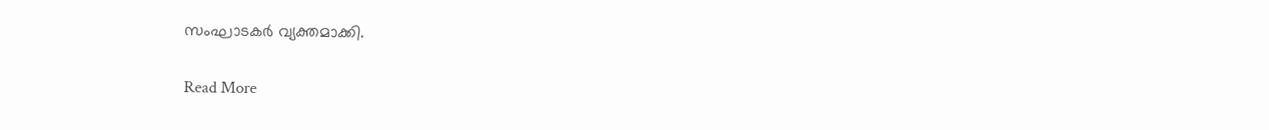സംഘാടകർ വ്യക്തമാക്കി.

Read More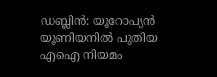ഡബ്ലിൻ: യൂറോപ്യൻ യൂണിയനിൽ പുതിയ എഐ നിയമം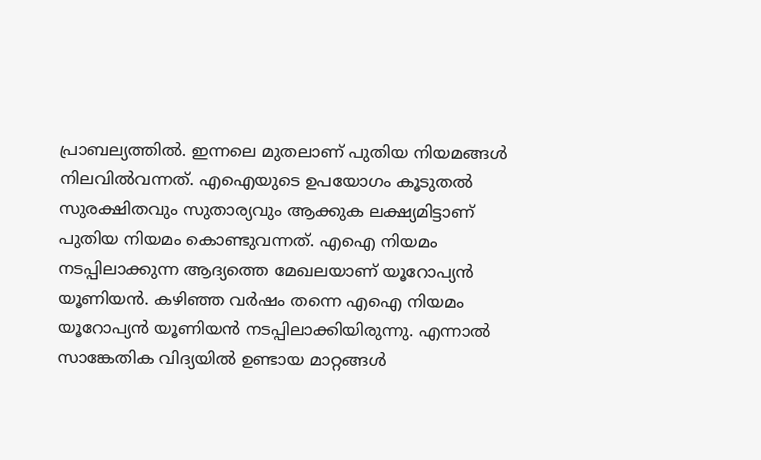പ്രാബല്യത്തിൽ. ഇന്നലെ മുതലാണ് പുതിയ നിയമങ്ങൾ നിലവിൽവന്നത്. എഐയുടെ ഉപയോഗം കൂടുതൽ സുരക്ഷിതവും സുതാര്യവും ആക്കുക ലക്ഷ്യമിട്ടാണ് പുതിയ നിയമം കൊണ്ടുവന്നത്. എഐ നിയമം നടപ്പിലാക്കുന്ന ആദ്യത്തെ മേഖലയാണ് യൂറോപ്യൻ യൂണിയൻ. കഴിഞ്ഞ വർഷം തന്നെ എഐ നിയമം യൂറോപ്യൻ യൂണിയൻ നടപ്പിലാക്കിയിരുന്നു. എന്നാൽ സാങ്കേതിക വിദ്യയിൽ ഉണ്ടായ മാറ്റങ്ങൾ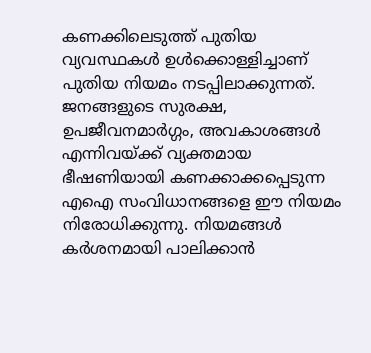കണക്കിലെടുത്ത് പുതിയ വ്യവസ്ഥകൾ ഉൾക്കൊള്ളിച്ചാണ് പുതിയ നിയമം നടപ്പിലാക്കുന്നത്.  ജനങ്ങളുടെ സുരക്ഷ, ഉപജീവനമാർഗ്ഗം, അവകാശങ്ങൾ എന്നിവയ്ക്ക് വ്യക്തമായ ഭീഷണിയായി കണക്കാക്കപ്പെടുന്ന എഐ സംവിധാനങ്ങളെ ഈ നിയമം നിരോധിക്കുന്നു. നിയമങ്ങൾ കർശനമായി പാലിക്കാൻ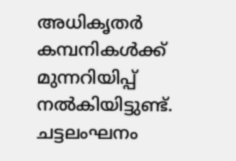അധികൃതർ കമ്പനികൾക്ക് മുന്നറിയിപ്പ് നൽകിയിട്ടുണ്ട്. ചട്ടലംഘനം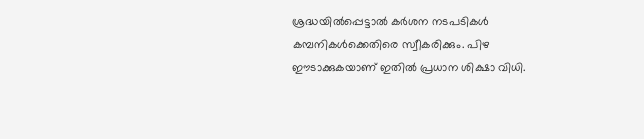ശ്രദ്ധയിൽപ്പെട്ടാൽ കർശന നടപടികൾ കമ്പനികൾക്കെതിരെ സ്വീകരിക്കും. പിഴ ഈടാക്കുകയാണ് ഇതിൽ പ്രധാന ശിക്ഷാ വിധി.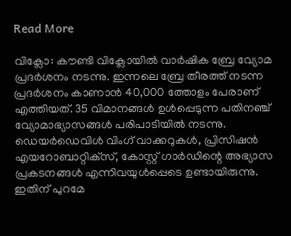Read More

വിക്ലോ: കൗണ്ടി വിക്ലോയിൽ വാർഷിക ബ്രേ വ്യോമ പ്രദർശനം നടന്നു. ഇന്നലെ ബ്രേ തീരത്ത് നടന്ന പ്രദർശനം കാണാൻ 40,000 ത്തോളം പേരാണ് എത്തിയത്. 35 വിമാനങ്ങൾ ഉൾപ്പെടുന്ന പതിനഞ്ച് വ്യോമാഭ്യാസങ്ങൾ പരിപാടിയിൽ നടന്നു. ഡെയർഡെവിൾ വിംഗ് വാക്കറുകൾ, പ്രിസിഷൻ എയറോബാറ്റിക്‌സ്, കോസ്റ്റ് ഗാർഡിന്റെ അഭ്യാസ പ്രകടനങ്ങൾ എന്നിവയുൾപ്പെടെ ഉണ്ടായിരുന്നു. ഇതിന് പുറമേ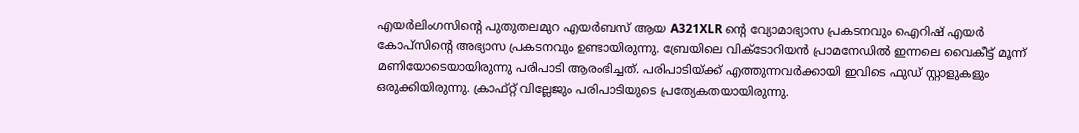എയർലിംഗസിന്റെ പുതുതലമുറ എയർബസ് ആയ A321XLR ന്റെ വ്യോമാഭ്യാസ പ്രകടനവും ഐറിഷ് എയർ കോപ്‌സിന്റെ അഭ്യാസ പ്രകടനവും ഉണ്ടായിരുന്നു. ബ്രേയിലെ വിക്ടോറിയൻ പ്രാമനേഡിൽ ഇന്നലെ വൈകീട്ട് മൂന്ന് മണിയോടെയായിരുന്നു പരിപാടി ആരംഭിച്ചത്. പരിപാടിയ്ക്ക് എത്തുന്നവർക്കായി ഇവിടെ ഫുഡ് സ്റ്റാളുകളും ഒരുക്കിയിരുന്നു. ക്രാഫ്റ്റ് വില്ലേജും പരിപാടിയുടെ പ്രത്യേകതയായിരുന്നു.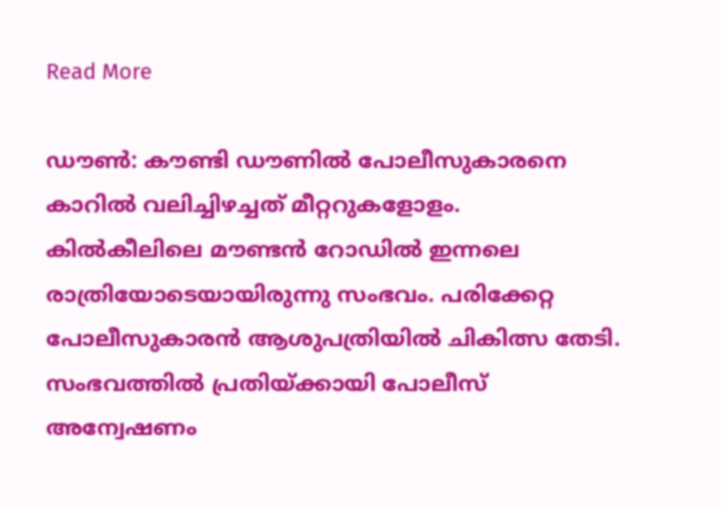Read More

ഡൗൺ: കൗണ്ടി ഡൗണിൽ പോലീസുകാരനെ കാറിൽ വലിച്ചിഴച്ചത് മീറ്ററുകളോളം. കിൽകീലിലെ മൗണ്ടൻ റോഡിൽ ഇന്നലെ രാത്രിയോടെയായിരുന്നു സംഭവം. പരിക്കേറ്റ പോലീസുകാരൻ ആശുപത്രിയിൽ ചികിത്സ തേടി. സംഭവത്തിൽ പ്രതിയ്ക്കായി പോലീസ് അന്വേഷണം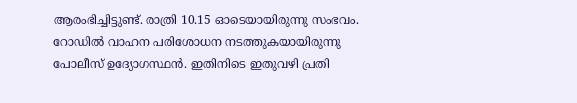ആരംഭിച്ചിട്ടുണ്ട്. രാത്രി 10.15 ഓടെയായിരുന്നു സംഭവം. റോഡിൽ വാഹന പരിശോധന നടത്തുകയായിരുന്നു പോലീസ് ഉദ്യോഗസ്ഥൻ. ഇതിനിടെ ഇതുവഴി പ്രതി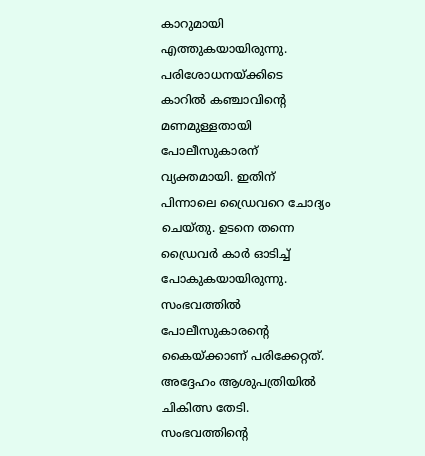കാറുമായി എത്തുകയായിരുന്നു. പരിശോധനയ്ക്കിടെ കാറിൽ കഞ്ചാവിന്റെ മണമുള്ളതായി പോലീസുകാരന് വ്യക്തമായി. ഇതിന് പിന്നാലെ ഡ്രൈവറെ ചോദ്യം ചെയ്തു. ഉടനെ തന്നെ ഡ്രൈവർ കാർ ഓടിച്ച് പോകുകയായിരുന്നു. സംഭവത്തിൽ പോലീസുകാരന്റെ കൈയ്ക്കാണ് പരിക്കേറ്റത്. അദ്ദേഹം ആശുപത്രിയിൽ ചികിത്സ തേടി. സംഭവത്തിന്റെ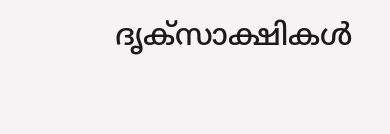ദൃക്‌സാക്ഷികൾ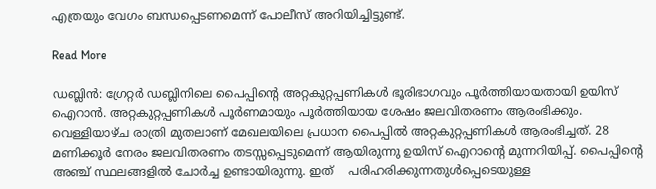എത്രയും വേഗം ബന്ധപ്പെടണമെന്ന് പോലീസ് അറിയിച്ചിട്ടുണ്ട്.

Read More

ഡബ്ലിൻ: ഗ്രേറ്റർ ഡബ്ലിനിലെ പൈപ്പിന്റെ അറ്റകുറ്റപ്പണികൾ ഭൂരിഭാഗവും പൂർത്തിയായതായി ഉയിസ് ഐറാൻ. അറ്റകുറ്റപ്പണികൾ പൂർണമായും പൂർത്തിയായ ശേഷം ജലവിതരണം ആരംഭിക്കും. വെള്ളിയാഴ്ച രാത്രി മുതലാണ് മേഖലയിലെ പ്രധാന പൈപ്പിൽ അറ്റകുറ്റപ്പണികൾ ആരംഭിച്ചത്. 28 മണിക്കൂർ നേരം ജലവിതരണം തടസ്സപ്പെടുമെന്ന് ആയിരുന്നു ഉയിസ് ഐറാന്റെ മുന്നറിയിപ്പ്. പൈപ്പിന്റെ അഞ്ച് സ്ഥലങ്ങളിൽ ചോർച്ച ഉണ്ടായിരുന്നു. ഇത്    പരിഹരിക്കുന്നതുൾപ്പെടെയുള്ള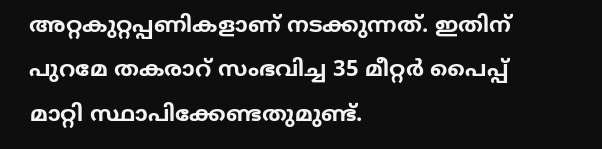അറ്റകുറ്റപ്പണികളാണ് നടക്കുന്നത്. ഇതിന് പുറമേ തകരാറ് സംഭവിച്ച 35 മീറ്റർ പൈപ്പ് മാറ്റി സ്ഥാപിക്കേണ്ടതുമുണ്ട്.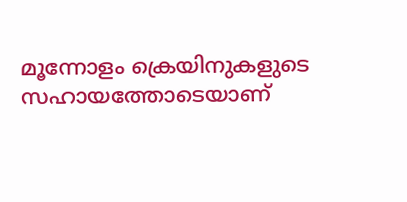മൂന്നോളം ക്രെയിനുകളുടെ സഹായത്തോടെയാണ്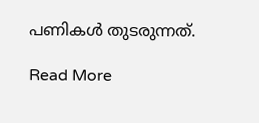പണികൾ തുടരുന്നത്.

Read More